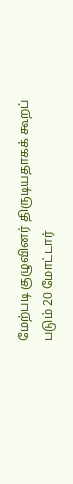மேற்படி குழுவினர் திருடியதாகக் கூறப் படும் 20 மோட்டார்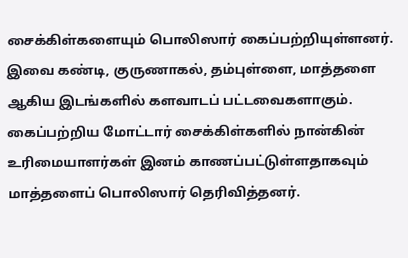சைக்கிள்களையும் பொலிஸார் கைப்பற்றியுள்ளனர்.
இவை கண்டி, குருணாகல், தம்புள்ளை, மாத்தளை ஆகிய இடங்களில் களவாடப் பட்டவைகளாகும்.
கைப்பற்றிய மோட்டார் சைக்கிள்களில் நான்கின் உரிமையாளர்கள் இனம் காணப்பட்டுள்ளதாகவும் மாத்தளைப் பொலிஸார் தெரிவித்தனர்.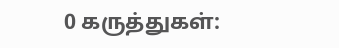0 கருத்துகள்: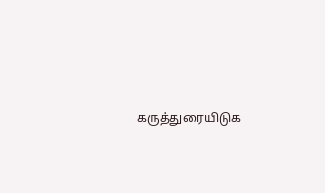கருத்துரையிடுக